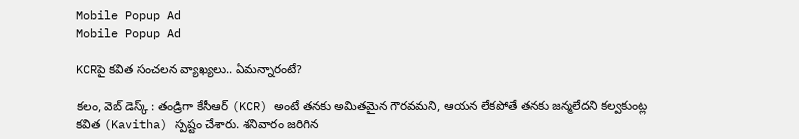Mobile Popup Ad
Mobile Popup Ad

KCRపై కవిత సంచలన వ్యాఖ్యలు.. ఏమన్నారంటే?

కలం, వెబ్‌ డెస్క్‌ : తండ్రిగా కేసీఆర్ (KCR) అంటే తనకు అమితమైన గౌరవమని, ఆయన లేకపోతే తనకు జన్మలేదని కల్వకుంట్ల కవిత (Kavitha) స్పష్టం చేశారు. శనివారం జరిగిన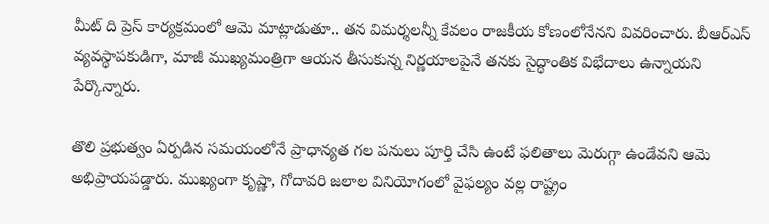మీట్ ది ప్రెస్ కార్యక్రమంలో ఆమె మాట్లాడుతూ.. తన విమర్శలన్నీ కేవలం రాజకీయ కోణంలోనేనని వివరించారు. బీఆర్ఎస్ వ్యవస్థాపకుడిగా, మాజీ ముఖ్యమంత్రిగా ఆయన తీసుకున్న నిర్ణయాలపైనే తనకు సైద్ధాంతిక విభేదాలు ఉన్నాయని పేర్కొన్నారు.

తొలి ప్రభుత్వం ఏర్పడిన సమయంలోనే ప్రాధాన్యత గల పనులు పూర్తి చేసి ఉంటే ఫలితాలు మెరుగ్గా ఉండేవని ఆమె అభిప్రాయపడ్డారు. ముఖ్యంగా కృష్ణా, గోదావరి జలాల వినియోగంలో వైఫల్యం వల్ల రాష్ట్రం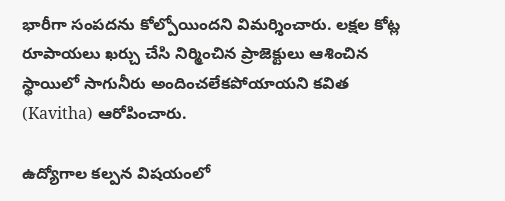భారీగా సంపదను కోల్పోయిందని విమర్శించారు. లక్షల కోట్ల రూపాయలు ఖర్చు చేసి నిర్మించిన ప్రాజెక్టులు ఆశించిన స్థాయిలో సాగునీరు అందించలేకపోయాయని కవిత (Kavitha) ఆరోపించారు.

ఉద్యోగాల కల్పన విషయంలో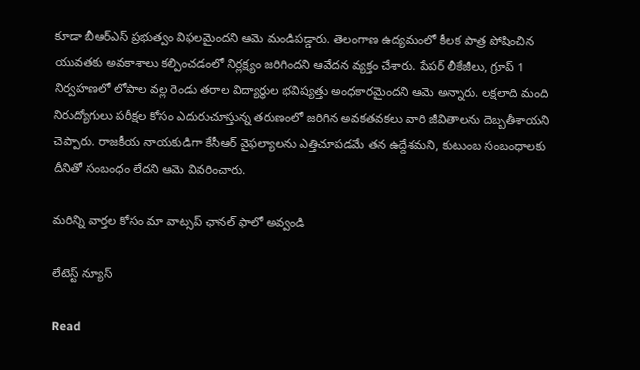కూడా బీఆర్ఎస్ ప్రభుత్వం విఫలమైందని ఆమె మండిపడ్డారు. తెలంగాణ ఉద్యమంలో కీలక పాత్ర పోషించిన యువతకు అవకాశాలు కల్పించడంలో నిర్లక్ష్యం జరిగిందని ఆవేదన వ్యక్తం చేశారు. పేపర్ లీకేజీలు, గ్రూప్ 1 నిర్వహణలో లోపాల వల్ల రెండు తరాల విద్యార్థుల భవిష్యత్తు అంధకారమైందని ఆమె అన్నారు. లక్షలాది మంది నిరుద్యోగులు పరీక్షల కోసం ఎదురుచూస్తున్న తరుణంలో జరిగిన అవకతవకలు వారి జీవితాలను దెబ్బతీశాయని చెప్పారు. రాజకీయ నాయకుడిగా కేసీఆర్ వైఫల్యాలను ఎత్తిచూపడమే తన ఉద్దేశమని, కుటుంబ సంబంధాలకు దీనితో సంబంధం లేదని ఆమె వివరించారు.

మ‌రిన్ని వార్త‌ల కోసం మా వాట్స‌ప్ ఛాన‌ల్ ఫాలో అవ్వండి

లేటెస్ట్ న్యూస్‌

Read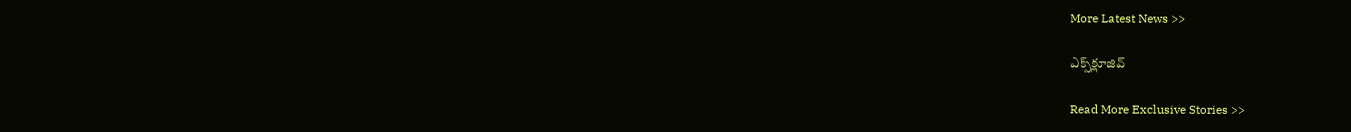More Latest News >>

ఎక్స్‌క్లూజివ్‌

Read More Exclusive Stories >>